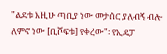"ልደቱ እዚሁ ጣቢያ ነው መታሰር ያለብኝ ብሎ ለምኖ ነው [ቢሾፍቱ] የቀረው"፡ የኢዴፓ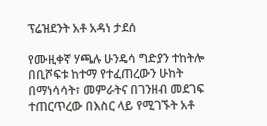ፕሬዝደንት አቶ አዳነ ታደሰ

የሙዚቀኛ ሃጫሉ ሁንዴሳ ግድያን ተከትሎ በቢሾፍቱ ከተማ የተፈጠረውን ሁከት በማነሳሳት፣ መምራትና በገንዘብ መደገፍ ተጠርጥረው በእስር ላይ የሚገኙት አቶ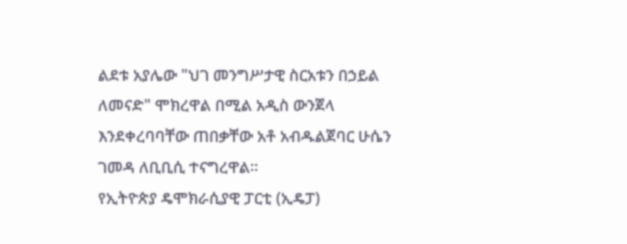ልደቱ አያሌው "ህገ መንግሥታዊ ስርአቱን በኃይል ለመናድ" ሞክረዋል በሚል አዲስ ውንጀላ እንደቀረባባቸው ጠበቃቸው አቶ አብዱልጀባር ሁሴን ገመዳ ለቢቢሲ ተናግረዋል።
የኢትዮጵያ ዴሞክራሲያዊ ፓርቲ (ኢዴፓ)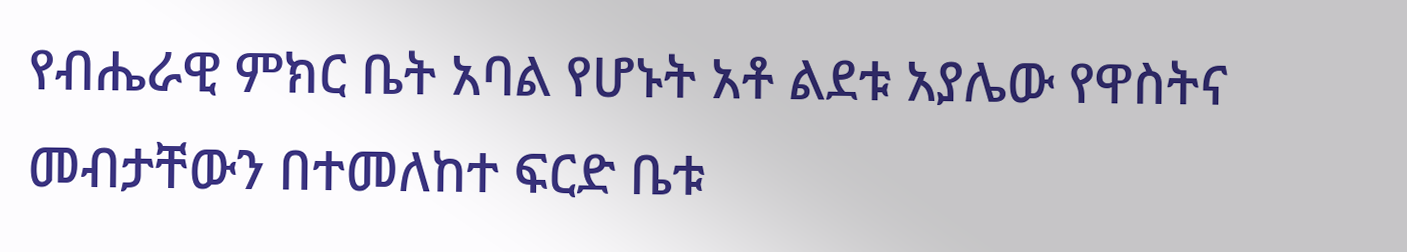የብሔራዊ ምክር ቤት አባል የሆኑት አቶ ልደቱ አያሌው የዋስትና መብታቸውን በተመለከተ ፍርድ ቤቱ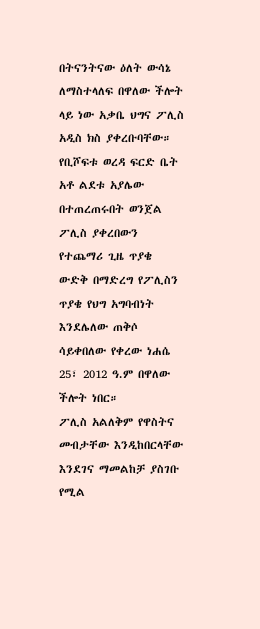በትናንትናው ዕለት ውሳኔ ለማስተላለፍ በዋለው ችሎት ላይ ነው አቃቤ ህግና ፖሊስ አዲስ ክስ ያቀረቡባቸው።
የቢሾፍቱ ወረዳ ፍርድ ቤት አቶ ልደቱ አያሌው በተጠረጠሩበት ወንጀል ፖሊስ ያቀረበውን የተጨማሪ ጊዜ ጥያቄ ውድቅ በማድረግ የፖሊስን ጥያቄ የህግ አግባብነት እንደሌለው ጠቅሶ ሳይቀበለው የቀረው ነሐሴ 25፣ 2012 ዓ.ም በዋለው ችሎት ነበር።
ፖሊስ አልለቅም የዋስትና መብታቸው እንዲከበርላቸው እንደገና ማመልከቻ ያስገቡ የሚል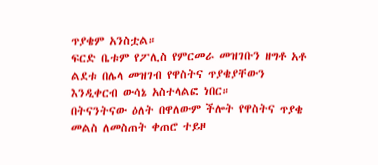ጥያቄም አንስቷል።
ፍርድ ቤቱም የፖሊስ የምርመራ መዝገቡን ዘግቶ አቶ ልደቱ በሌላ መዝገብ የዋስትና ጥያቄያቸውን እንዲቀርብ ውሳኔ አስተላልፎ ነበር።
በትናንትናው ዕለት በዋለውም ችሎት የዋስትና ጥያቄ መልስ ለመስጠት ቀጠሮ ተይዞ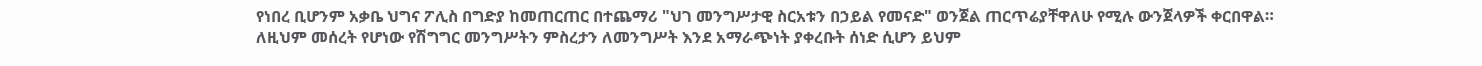የነበረ ቢሆንም አቃቤ ህግና ፖሊስ በግድያ ከመጠርጠር በተጨማሪ "ህገ መንግሥታዊ ስርአቱን በኃይል የመናድ" ወንጀል ጠርጥሬያቸዋለሁ የሚሉ ውንጀላዎች ቀርበዋል።
ለዚህም መሰረት የሆነው የሽግግር መንግሥትን ምስረታን ለመንግሥት እንደ አማራጭነት ያቀረቡት ሰነድ ሲሆን ይህም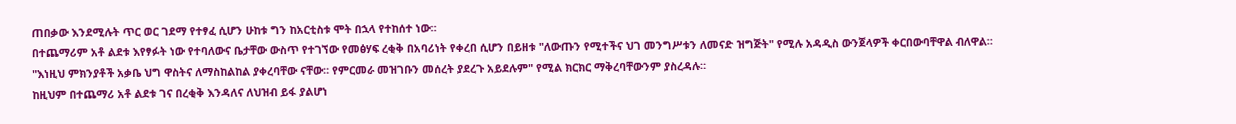ጠበቃው እንደሚሉት ጥር ወር ገደማ የተፃፈ ሲሆን ሁከቱ ግን ከአርቲስቱ ሞት በኋላ የተከሰተ ነው።
በተጨማሪም አቶ ልደቱ እየፃፉት ነው የተባለውና ቤታቸው ውስጥ የተገኘው የመፅሃፍ ረቂቅ በአባሪነት የቀረበ ሲሆን በይዘቱ "ለውጡን የሚተችና ህገ መንግሥቱን ለመናድ ዝግጅት" የሚሉ አዳዲስ ውንጀላዎች ቀርበውባቸዋል ብለዋል።
"እነዚህ ምክንያቶች አቃቤ ህግ ዋስትና ለማስከልከል ያቀረባቸው ናቸው። የምርመራ መዝገቡን መሰረት ያደረጉ አይደሉም" የሚል ክርክር ማቅረባቸውንም ያስረዳሉ።
ከዚህም በተጨማሪ አቶ ልደቱ ገና በረቂቅ እንዳለና ለህዝብ ይፋ ያልሆነ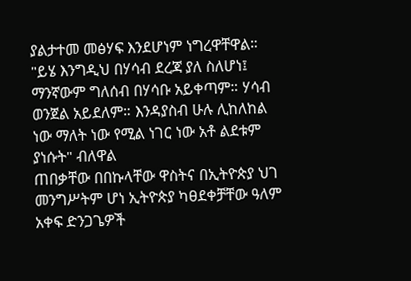ያልታተመ መፅሃፍ እንደሆነም ነግረዋቸዋል።
"ይሄ እንግዲህ በሃሳብ ደረጃ ያለ ስለሆነ፤ ማንኛውም ግለሰብ በሃሳቡ አይቀጣም። ሃሳብ ወንጀል አይደለም። እንዳያስብ ሁሉ ሊከለከል ነው ማለት ነው የሚል ነገር ነው አቶ ልደቱም ያነሱት" ብለዋል
ጠበቃቸው በበኩላቸው ዋስትና በኢትዮጵያ ህገ መንግሥትም ሆነ ኢትዮጵያ ካፀደቀቻቸው ዓለም አቀፍ ድንጋጌዎች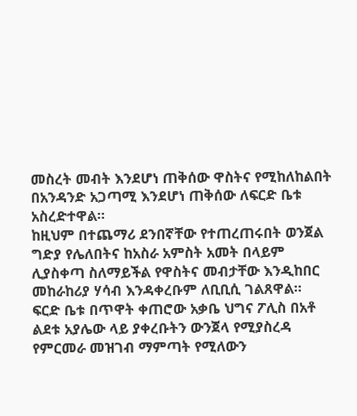መስረት መብት እንደሆነ ጠቅሰው ዋስትና የሚከለከልበት በአንዳንድ አጋጣሚ እንደሆነ ጠቅሰው ለፍርድ ቤቱ አስረድተዋል።
ከዚህም በተጨማሪ ደንበኛቸው የተጠረጠሩበት ወንጀል ግድያ የሌለበትና ከአስራ አምስት አመት በላይም ሊያስቀጣ ስለማይችል የዋስትና መብታቸው እንዲከበር መከራከሪያ ሃሳብ እንዳቀረቡም ለቢቢሲ ገልጸዋል።
ፍርድ ቤቱ በጥዋት ቀጠሮው አቃቤ ህግና ፖሊስ በአቶ ልደቱ አያሌው ላይ ያቀረቡትን ውንጀላ የሚያስረዳ የምርመራ መዝገብ ማምጣት የሚለውን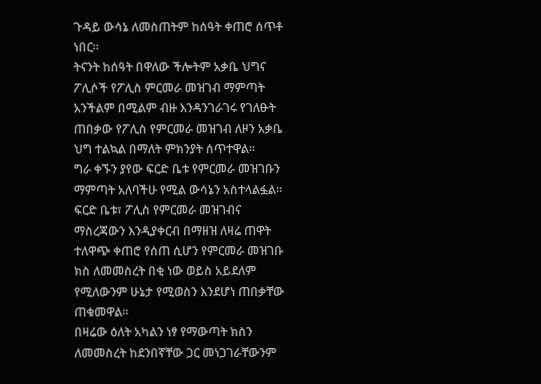ጉዳይ ውሳኔ ለመስጠትም ከሰዓት ቀጠሮ ሰጥቶ ነበር።
ትናንት ከሰዓት በዋለው ችሎትም አቃቤ ህግና ፖሊሶች የፖሊስ ምርመራ መዝገብ ማምጣት አንችልም በሚልም ብዙ እንዳንገራገሩ የገለፁት ጠበቃው የፖሊስ የምርመራ መዝገብ ለዞን አቃቤ ህግ ተልኳል በማለት ምክንያት ሰጥተዋል።
ግራ ቀኙን ያየው ፍርድ ቤቱ የምርመራ መዝገቡን ማምጣት አለባችሁ የሚል ውሳኔን አስተላልፏል።
ፍርድ ቤቱ፣ ፖሊስ የምርመራ መዝገብና ማስረጃውን እንዲያቀርብ በማዘዝ ለዛሬ ጠዋት ተለዋጭ ቀጠሮ የሰጠ ሲሆን የምርመራ መዝገቡ ክስ ለመመስረት በቂ ነው ወይስ አይደለም የሚለውንም ሁኔታ የሚወስን እንደሆነ ጠበቃቸው ጠቁመዋል።
በዛሬው ዕለት አካልን ነፃ የማውጣት ክስን ለመመስረት ከደንበኛቸው ጋር መነጋገራቸውንም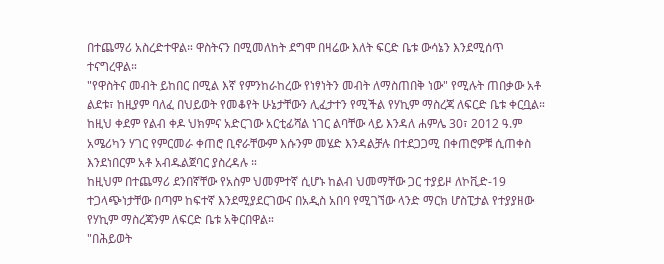በተጨማሪ አስረድተዋል። ዋስትናን በሚመለከት ደግሞ በዛሬው እለት ፍርድ ቤቱ ውሳኔን እንደሚሰጥ ተናግረዋል።
"የዋስትና መብት ይከበር በሚል እኛ የምንከራከረው የነፃነትን መብት ለማስጠበቅ ነው" የሚሉት ጠበቃው አቶ ልደቱ፣ ከዚያም ባለፈ በህይወት የመቆየት ሁኔታቸውን ሊፈታተን የሚችል የሃኪም ማስረጃ ለፍርድ ቤቱ ቀርቧል።
ከዚህ ቀደም የልብ ቀዶ ህክምና አድርገው አርቲፊሻል ነገር ልባቸው ላይ እንዳለ ሐምሌ 30፣ 2012 ዓ.ም አሜሪካን ሃገር የምርመራ ቀጠሮ ቢኖራቸውም እሱንም መሄድ እንዳልቻሉ በተደጋጋሚ በቀጠሮዎቹ ሲጠቀስ እንደነበርም አቶ አብዱልጀባር ያስረዳሉ ።
ከዚህም በተጨማሪ ደንበኛቸው የአስም ህመምተኛ ሲሆኑ ከልብ ህመማቸው ጋር ተያይዞ ለኮቪድ-19 ተጋላጭነታቸው በጣም ከፍተኛ እንደሚያደርገውና በአዲስ አበባ የሚገኘው ላንድ ማርክ ሆስፒታል የተያያዘው የሃኪም ማስረጃንም ለፍርድ ቤቱ አቅርበዋል።
"በሕይወት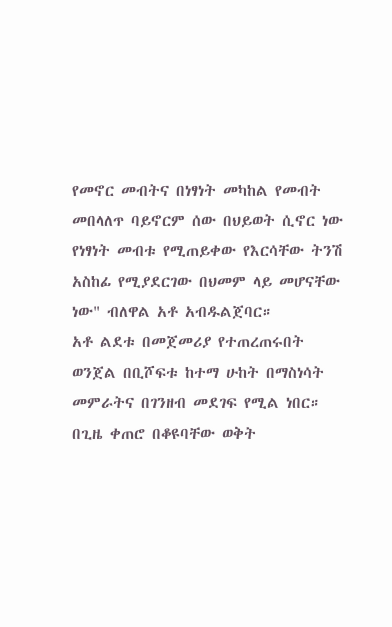የመኖር መብትና በነፃነት መካከል የመብት መበላለጥ ባይኖርም ሰው በህይወት ሲኖር ነው የነፃነት መብቱ የሚጠይቀው የእርሳቸው ትንሽ አስከፊ የሚያደርገው በህመም ላይ መሆናቸው ነው" ብለዋል አቶ አብዱልጀባር።
አቶ ልደቱ በመጀመሪያ የተጠረጠሩበት ወንጀል በቢሾፍቱ ከተማ ሁከት በማስነሳት መምራትና በገንዘብ መደገፍ የሚል ነበር።
በጊዜ ቀጠሮ በቆዩባቸው ወቅት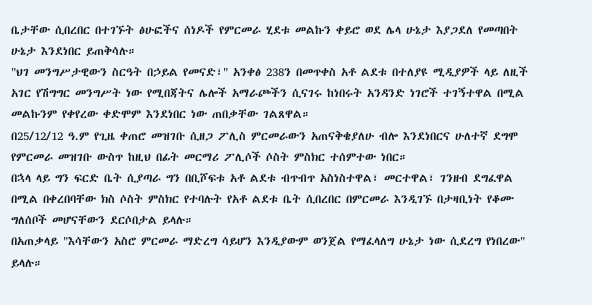ቤታቸው ሲበረበር በተገኙት ፅሁፎችና ሰነዶች የምርመራ ሂደቱ መልኩን ቀይሮ ወደ ሌላ ሁኔታ እያጋደለ የመጣበት ሁኔታ እንደነበር ይጠቅሳሉ።
"ህገ መንግሥታዊውን ስርዓት በኃይል የመናድ፣" አንቀፅ 238ን በመጥቀስ አቶ ልደቱ በተለያዩ ሚዲያዎች ላይ ለዚች አገር የሽግግር መንግሥት ነው የሚበጃትና ሌሎች አማራጮችን ሲናገሩ ከነበሩት አንዳንድ ነገሮች ተገኝተዋል በሚል መልኩንም የቀየረው ቀድሞም እንደነበር ነው ጠበቃቸው ገልጸዋል።
በ25/12/12 ዓ.ም የጊዜ ቀጠሮ መዝገቡ ሲዘጋ ፖሊስ ምርመራውን አጠናቅቄያለሁ ብሎ እንደነበርና ሁለተኛ ደግሞ የምርመራ መዝገቡ ውስጥ ከዚህ በፊት መርማሪ ፖሊሶች ሶስት ምስክር ተሰምተው ነበር።
በኋላ ላይ ግን ፍርድ ቤት ሲያጣራ ግን በቢሾፍቱ አቶ ልደቱ ብጥብጥ አስነስተዋል፣ መርተዋል፣ ገንዘብ ደግፈዋል በሚል በቀረበባቸው ክስ ሶስት ምስክር የተባሉት የአቶ ልደቱ ቤት ሲበረበር በምርመራ እንዲገኙ በታዛቢነት የቆሙ ግለሰቦች መሆናቸውን ደርሶበታል ይላሉ።
በአጠቃላይ "እሳቸውን አስሮ ምርመራ ማድረግ ሳይሆን እንዲያውም ወንጀል የማፈላለግ ሁኔታ ነው ሲደረግ የነበረው" ይላሉ።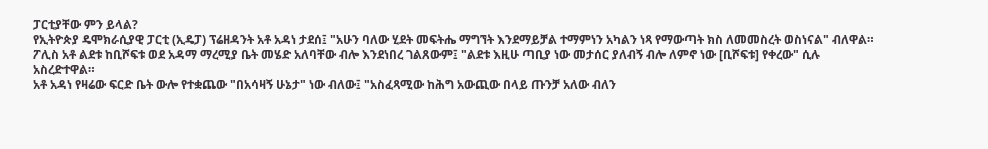ፓርቲያቸው ምን ይላል?
የኢትዮጵያ ዴሞክራሲያዊ ፓርቲ (ኢዴፓ) ፕሬዘዳንት አቶ አዳነ ታደሰ፤ "አሁን ባለው ሂደት መፍትሔ ማግኘት እንደማይቻል ተማምነን አካልን ነጻ የማውጣት ክስ ለመመስረት ወስነናል" ብለዋል።
ፖሊስ አቶ ልደቱ ከቢሾፍቱ ወደ አዳማ ማረሚያ ቤት መሄድ አለባቸው ብሎ እንደነበረ ገልጸውም፤ "ልደቱ እዚሁ ጣቢያ ነው መታሰር ያለብኝ ብሎ ለምኖ ነው [ቢሾፍቱ] የቀረው" ሲሉ አስረድተዋል።
አቶ አዳነ የዛሬው ፍርድ ቤት ውሎ የተቋጨው "በአሳዛኝ ሁኔታ" ነው ብለው፤ "አስፈጻሚው ከሕግ አውጪው በላይ ጡንቻ አለው ብለን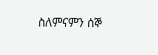ስለምናምን ሰኞ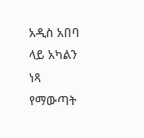አዲስ አበባ ላይ አካልን ነጻ የማውጣት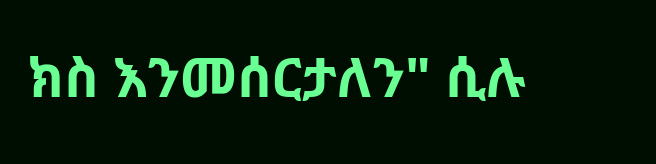ክስ እንመሰርታለን" ሲሉ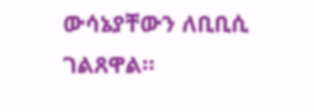ውሳኔያቸውን ለቢቢሲ ገልጸዋል።